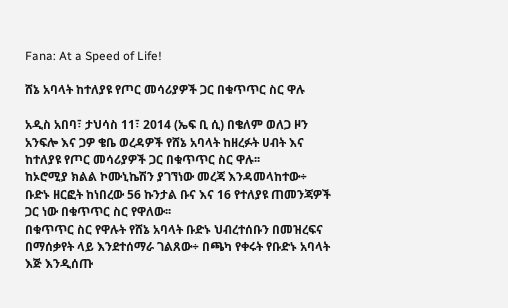Fana: At a Speed of Life!

ሸኔ አባላት ከተለያዩ የጦር መሳሪያዎች ጋር በቁጥጥር ስር ዋሉ

አዲስ አበባ፣ ታህሳስ 11፣ 2014 (ኤፍ ቢ ሲ) በቄለም ወለጋ ዞን አንፍሎ እና ጋዎ ቄቤ ወረዳዎች የሸኔ አባላት ከዘረፉት ሀብት እና ከተለያዩ የጦር መሳሪያዎች ጋር በቁጥጥር ስር ዋሉ፡፡
ከኦሮሚያ ክልል ኮሙኒኬሽን ያገኘነው መረጃ እንዳመላከተው÷ ቡድኑ ዘርፎት ከነበረው 56 ኩንታል ቡና እና 16 የተለያዩ ጠመንጃዎች ጋር ነው በቁጥጥር ስር የዋለው፡፡
በቁጥጥር ስር የዋሉት የሸኔ አባላት ቡድኑ ህብረተሰቡን በመዝረፍና በማሰቃየት ላይ እንደተሰማራ ገልጸው÷ በጫካ የቀሩት የቡድኑ አባላት እጅ እንዲሰጡ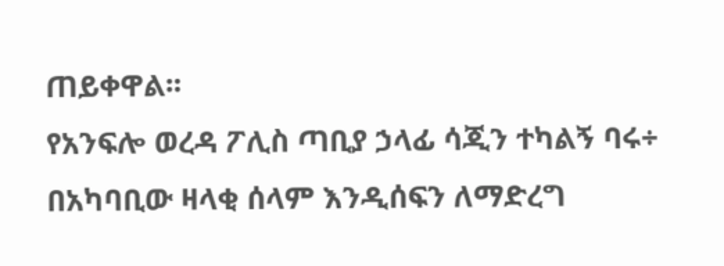ጠይቀዋል፡፡
የአንፍሎ ወረዳ ፖሊስ ጣቢያ ኃላፊ ሳጂን ተካልኝ ባሩ÷ በአካባቢው ዛላቂ ሰላም እንዲሰፍን ለማድረግ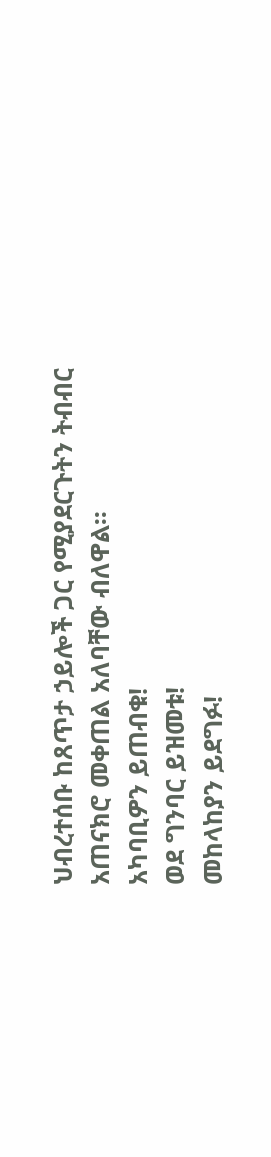ህብረተሰቡ ከጸጥታ ኃይሎች ጋር የሚያደርጉትን ትብብር አጠናክሮ መቀጠል አለባቸው ብለዋል፡፡
አካባቢዎን ይጠብቁ!
ወደ ግንባር ይዝመቱ!
መከላከያን ይደግፉ!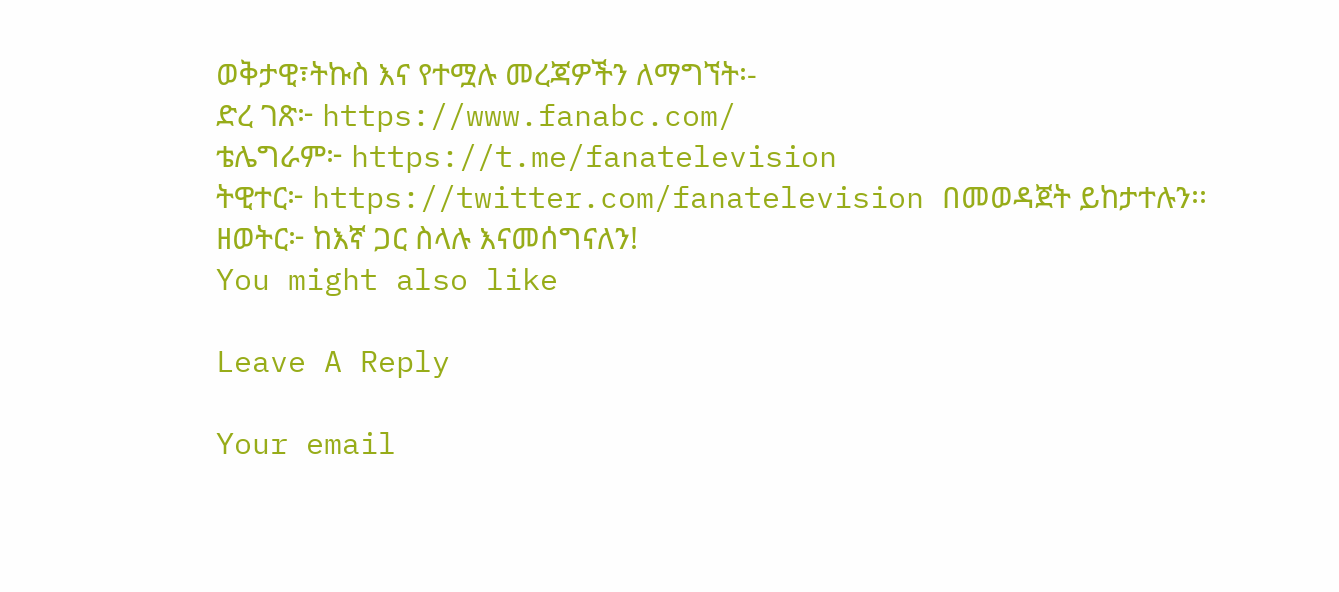ወቅታዊ፣ትኩስ እና የተሟሉ መረጃዎችን ለማግኘት፡-
ድረ ገጽ፦ https://www.fanabc.com/
ቴሌግራም፦ https://t.me/fanatelevision
ትዊተር፦ https://twitter.com/fanatelevision በመወዳጀት ይከታተሉን፡፡
ዘወትር፦ ከእኛ ጋር ስላሉ እናመሰግናለን!
You might also like

Leave A Reply

Your email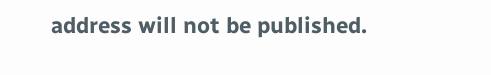address will not be published.